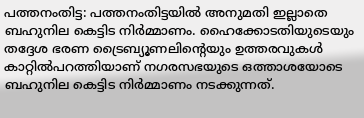പത്തനംതിട്ട: പത്തനംതിട്ടയിൽ അനുമതി ഇല്ലാതെ ബഹുനില കെട്ടിട നിർമ്മാണം. ഹൈക്കോടതിയുടെയും തദ്ദേശ ഭരണ ട്രൈബ്യൂണലിന്റെയും ഉത്തരവുകൾ കാറ്റിൽപറത്തിയാണ് നഗരസഭയുടെ ഒത്താശയോടെ ബഹുനില കെട്ടിട നിർമ്മാണം നടക്കുന്നത്.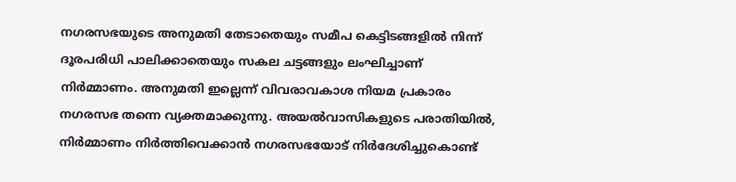നഗരസഭയുടെ അനുമതി തേടാതെയും സമീപ കെട്ടിടങ്ങളിൽ നിന്ന് ദൂരപരിധി പാലിക്കാതെയും സകല ചട്ടങ്ങളും ലംഘിച്ചാണ് നിർമ്മാണം. അനുമതി ഇല്ലെന്ന് വിവരാവകാശ നിയമ പ്രകാരം നഗരസഭ തന്നെ വ്യക്തമാക്കുന്നു. അയൽവാസികളുടെ പരാതിയിൽ, നിർമ്മാണം നിർത്തിവെക്കാൻ നഗരസഭയോട് നിർദേശിച്ചുകൊണ്ട്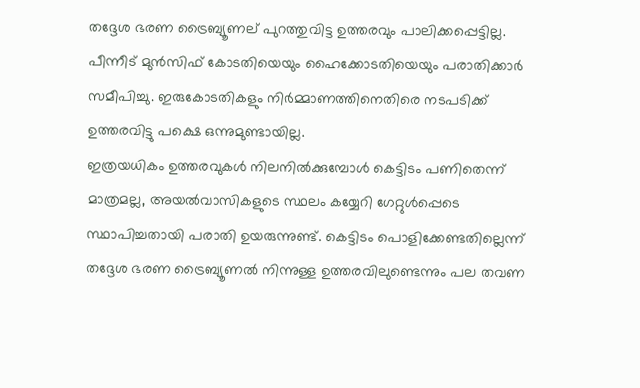തദ്ദേശ ഭരണ ട്രൈബ്യൂണല് പുറത്തുവിട്ട ഉത്തരവും പാലിക്കപ്പെട്ടില്ല. പീന്നീട് മുൻസിഫ് കോടതിയെയും ഹൈക്കോടതിയെയും പരാതിക്കാർ സമീപിച്ചു. ഇരുകോടതികളും നിർമ്മാണത്തിനെതിരെ നടപടിക്ക് ഉത്തരവിട്ടു പക്ഷെ ഒന്നുമുണ്ടായില്ല.
ഇത്രയധികം ഉത്തരവുകൾ നിലനിൽക്കുമ്പോൾ കെട്ടിടം പണിതെന്ന് മാത്രമല്ല, അയൽവാസികളുടെ സ്ഥലം കയ്യേറി ഗേറ്റുൾപ്പെടെ സ്ഥാപിച്ചതായി പരാതി ഉയരുന്നുണ്ട്. കെട്ടിടം പൊളിക്കേണ്ടതില്ലെന്ന് തദ്ദേശ ഭരണ ട്രൈബ്യൂണൽ നിന്നുള്ള ഉത്തരവിലുണ്ടെന്നും പല തവണ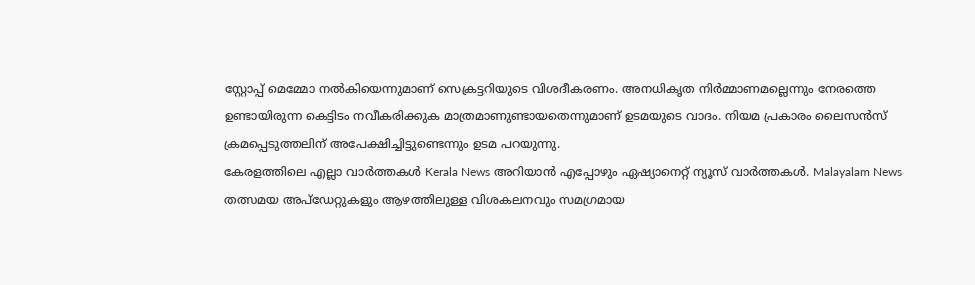സ്റ്റോപ്പ് മെമ്മോ നൽകിയെന്നുമാണ് സെക്രട്ടറിയുടെ വിശദീകരണം. അനധികൃത നിർമ്മാണമല്ലെന്നും നേരത്തെ ഉണ്ടായിരുന്ന കെട്ടിടം നവീകരിക്കുക മാത്രമാണുണ്ടായതെന്നുമാണ് ഉടമയുടെ വാദം. നിയമ പ്രകാരം ലൈസൻസ് ക്രമപ്പെടുത്തലിന് അപേക്ഷിച്ചിട്ടുണ്ടെന്നും ഉടമ പറയുന്നു.
കേരളത്തിലെ എല്ലാ വാർത്തകൾ Kerala News അറിയാൻ എപ്പോഴും ഏഷ്യാനെറ്റ് ന്യൂസ് വാർത്തകൾ. Malayalam News തത്സമയ അപ്ഡേറ്റുകളും ആഴത്തിലുള്ള വിശകലനവും സമഗ്രമായ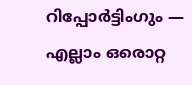റിപ്പോർട്ടിംഗും — എല്ലാം ഒരൊറ്റ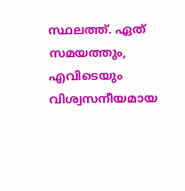സ്ഥലത്ത്. ഏത് സമയത്തും, എവിടെയും വിശ്വസനീയമായ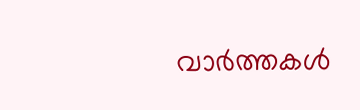വാർത്തകൾ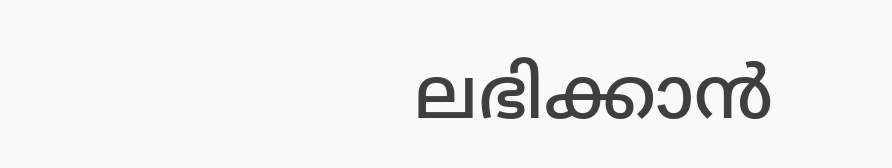ലഭിക്കാൻ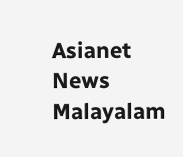Asianet News Malayalam